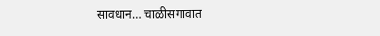सावधान… चाळीसगावात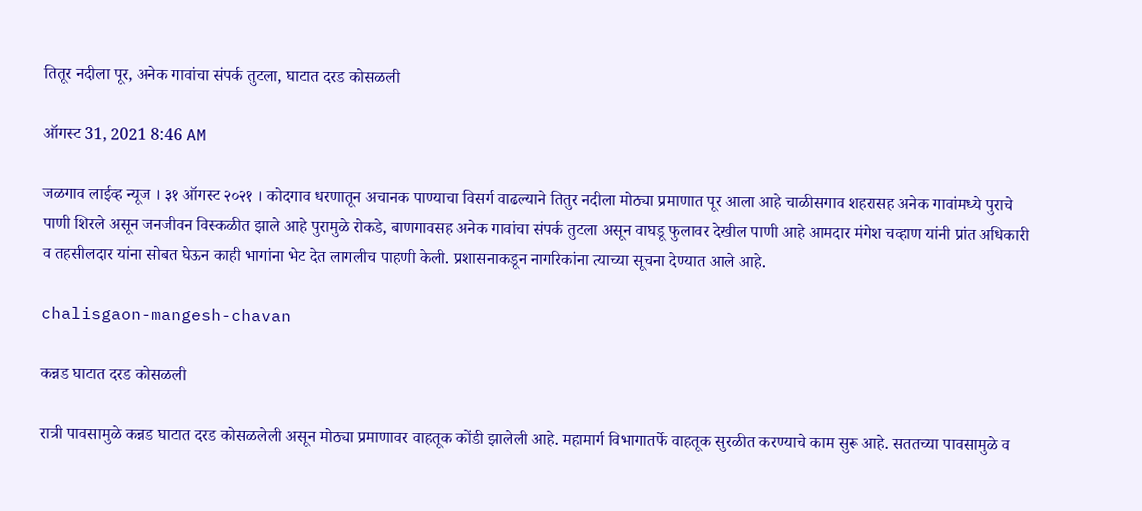तितूर नदीला पूर, अनेक गावांचा संपर्क तुटला, घाटात दरड कोसळली

ऑगस्ट 31, 2021 8:46 AM

जळगाव लाईव्ह न्यूज । ३१ ऑगस्ट २०२१ । कोदगाव धरणातून अचानक पाण्याचा विसर्ग वाढल्याने तितुर नदीला मोठ्या प्रमाणात पूर आला आहे चाळीसगाव शहरासह अनेक गावांमध्ये पुराचे पाणी शिरले असून जनजीवन विस्कळीत झाले आहे पुरामुळे रोकडे, बाणगावसह अनेक गावांचा संपर्क तुटला असून वाघडू फुलावर देखील पाणी आहे आमदार मंगेश चव्हाण यांनी प्रांत अधिकारी व तहसीलदार यांना सोबत घेऊन काही भागांना भेट देत लागलीच पाहणी केली. प्रशासनाकडून नागरिकांना त्याच्या सूचना देण्यात आले आहे.

chalisgaon-mangesh-chavan

कन्नड घाटात दरड कोसळली

रात्री पावसामुळे कन्नड घाटात दरड कोसळलेली असून मोठ्या प्रमाणावर वाहतूक कोंडी झालेली आहे. महामार्ग विभागातर्फे वाहतूक सुरळीत करण्याचे काम सुरू आहे. सततच्या पावसामुळे व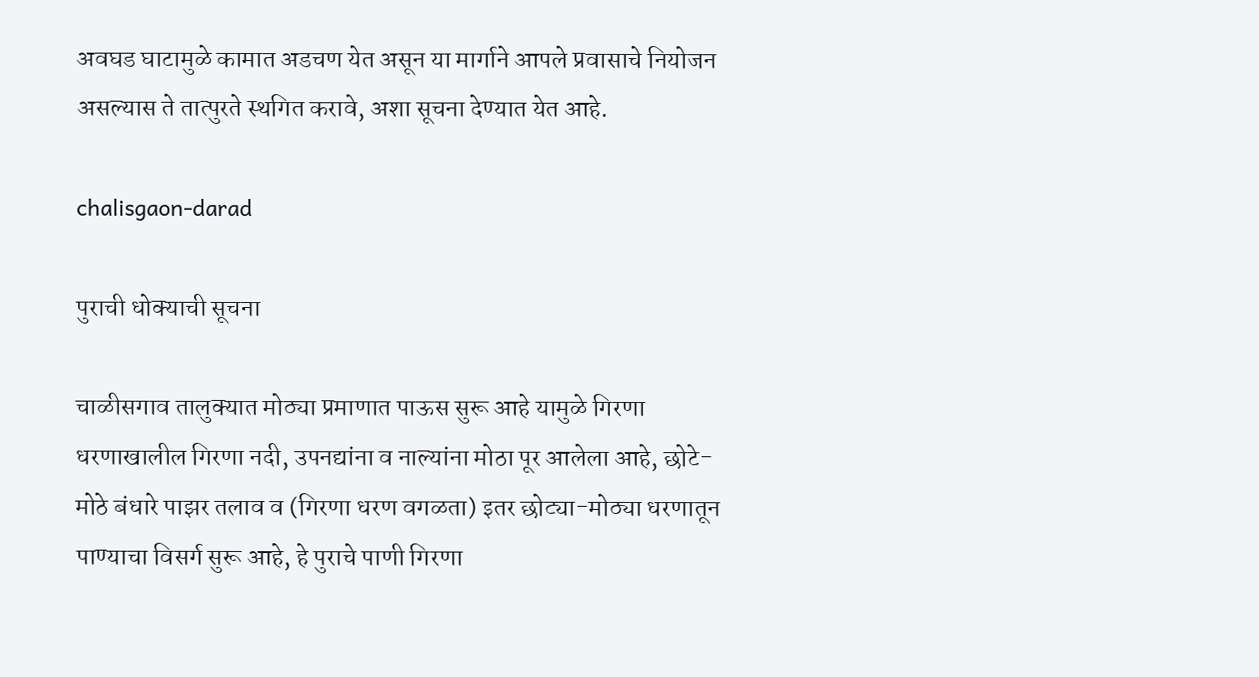अवघड घाटामुळे कामात अडचण येत असून या मार्गाने आपले प्रवासाचे नियोजन असल्यास ते तात्पुरते स्थगित करावे, अशा सूचना देण्यात येत आहे.

chalisgaon-darad

पुराची धोक्याची सूचना

चाळीसगाव तालुक्यात मोठ्या प्रमाणात पाऊस सुरू आहे यामुळे गिरणा धरणाखालील गिरणा नदी, उपनद्यांना व नाल्यांना मोठा पूर आलेला आहे, छोटे-मोठे बंधारे पाझर तलाव व (गिरणा धरण वगळता) इतर छोट्या-मोठ्या धरणातून पाण्याचा विसर्ग सुरू आहे, हे पुराचे पाणी गिरणा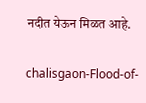नदीत येऊन मिळत आहे.

chalisgaon-Flood-of-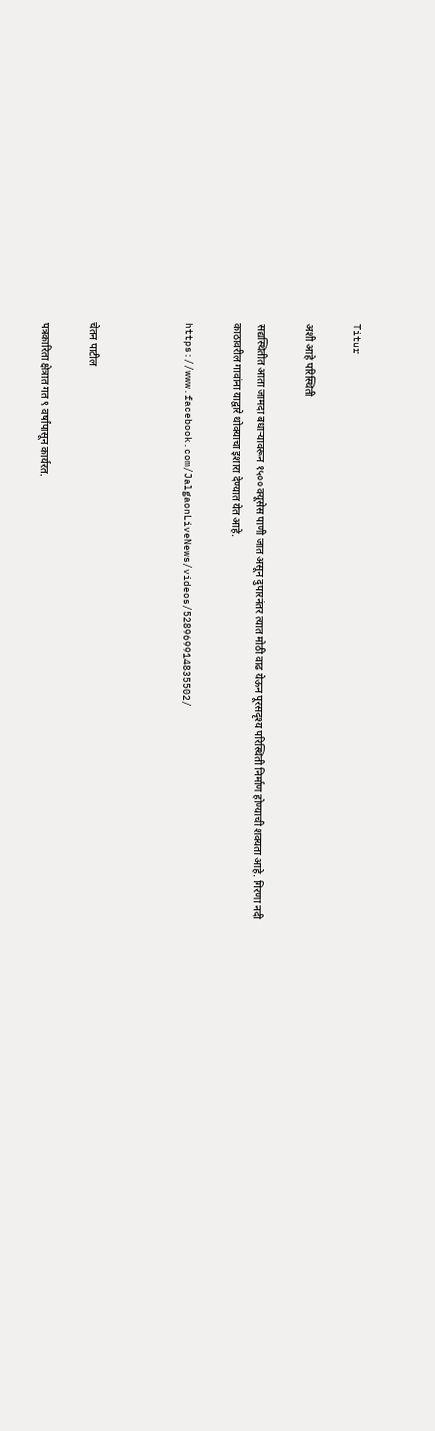Titur

अशी आहे परिस्थिती

सद्यस्थितीत आता जामदा बधार्‍यावरून १५०० क्यूसेस पाणी जात असून दुपारनंतर त्यात मोठी वाढ येऊन पूरसदृश्य परिस्थिती निर्माण होण्याची शक्यता आहे. गिरणा नदी काठावरील गावांना याद्वारे थोक्याचा इशारा देण्यात येत आहे.

https://www.facebook.com/JalgaonLiveNews/videos/528969914835502/



चेतन पाटील

पत्रकारिता क्षेत्रात गत ९ वर्षांपासून कार्यरत.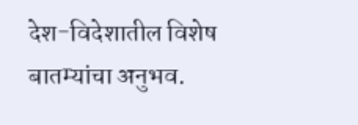देश-विदेशातील विशेष बातम्यांचा अनुभव.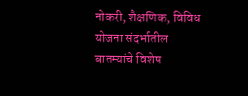नोकरी, शैक्षणिक, विविध योजना संदर्भातील बातम्यांचे विशेष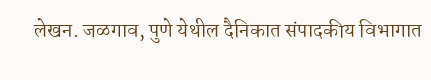लेखन. जळगाव, पुणे येथील दैनिकात संपादकीय विभागात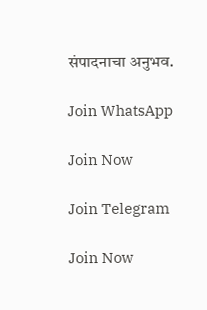संपादनाचा अनुभव.

Join WhatsApp

Join Now

Join Telegram

Join Now